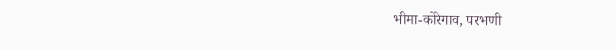भीमा-कोरेगाव, परभणी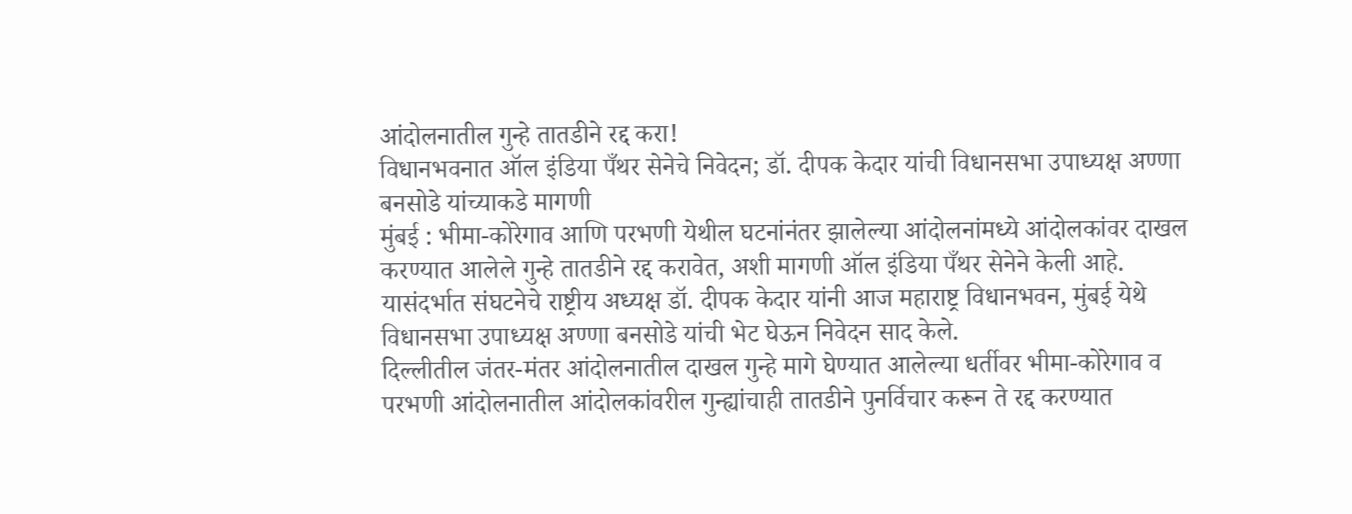आंदोलनातील गुन्हे तातडीने रद्द करा!
विधानभवनात ऑल इंडिया पँथर सेनेचे निवेदन; डॉ. दीपक केदार यांची विधानसभा उपाध्यक्ष अण्णा बनसोडे यांच्याकडे मागणी
मुंबई : भीमा-कोरेगाव आणि परभणी येथील घटनांनंतर झालेल्या आंदोलनांमध्ये आंदोलकांवर दाखल करण्यात आलेले गुन्हे तातडीने रद्द करावेत, अशी मागणी ऑल इंडिया पँथर सेनेने केली आहे. यासंदर्भात संघटनेचे राष्ट्रीय अध्यक्ष डॉ. दीपक केदार यांनी आज महाराष्ट्र विधानभवन, मुंबई येथे विधानसभा उपाध्यक्ष अण्णा बनसोडे यांची भेट घेऊन निवेदन साद केले.
दिल्लीतील जंतर-मंतर आंदोलनातील दाखल गुन्हे मागे घेण्यात आलेल्या धर्तीवर भीमा-कोरेगाव व परभणी आंदोलनातील आंदोलकांवरील गुन्ह्यांचाही तातडीने पुनर्विचार करून ते रद्द करण्यात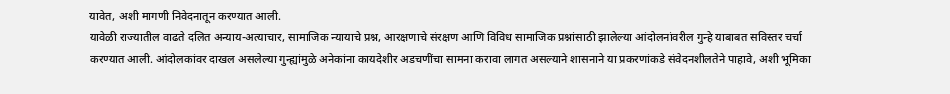यावेत, अशी मागणी निवेदनातून करण्यात आली.
यावेळी राज्यातील वाढते दलित अन्याय-अत्याचार, सामाजिक न्यायाचे प्रश्न, आरक्षणाचे संरक्षण आणि विविध सामाजिक प्रश्नांसाठी झालेल्या आंदोलनांवरील गुन्हे याबाबत सविस्तर चर्चा करण्यात आली. आंदोलकांवर दाखल असलेल्या गुन्ह्यांमुळे अनेकांना कायदेशीर अडचणींचा सामना करावा लागत असल्याने शासनाने या प्रकरणांकडे संवेदनशीलतेने पाहावे, अशी भूमिका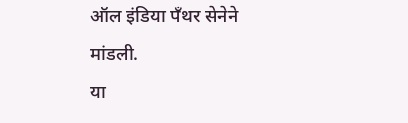ऑल इंडिया पँथर सेनेने मांडली.
या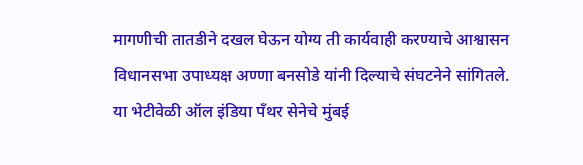मागणीची तातडीने दखल घेऊन योग्य ती कार्यवाही करण्याचे आश्वासन विधानसभा उपाध्यक्ष अण्णा बनसोडे यांनी दिल्याचे संघटनेने सांगितले.
या भेटीवेळी ऑल इंडिया पँथर सेनेचे मुंबई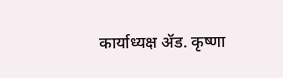कार्याध्यक्ष ॲड. कृष्णा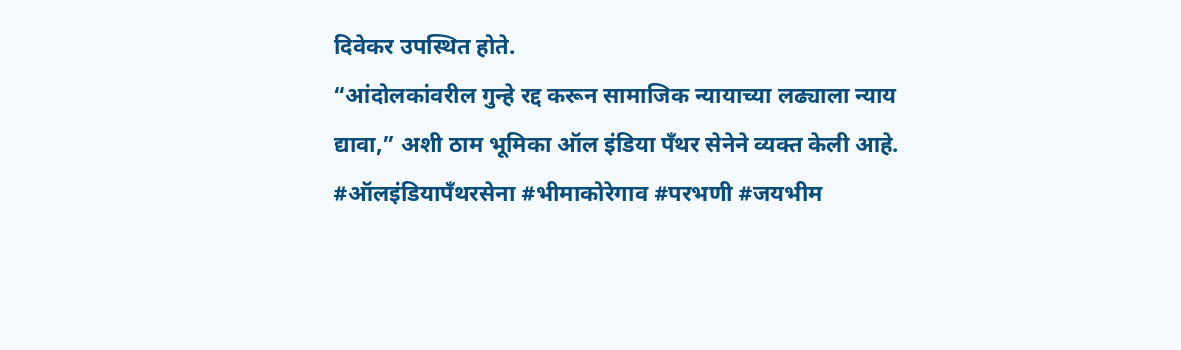दिवेकर उपस्थित होते.
“आंदोलकांवरील गुन्हे रद्द करून सामाजिक न्यायाच्या लढ्याला न्याय द्यावा,” अशी ठाम भूमिका ऑल इंडिया पँथर सेनेने व्यक्त केली आहे.
#ऑलइंडियापँथरसेना #भीमाकोरेगाव #परभणी #जयभीम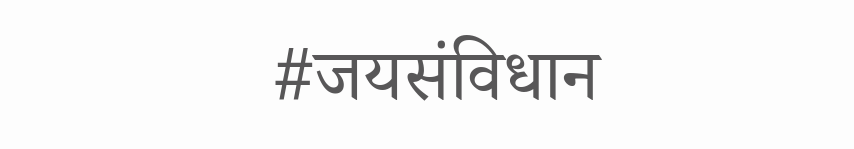#जयसंविधान